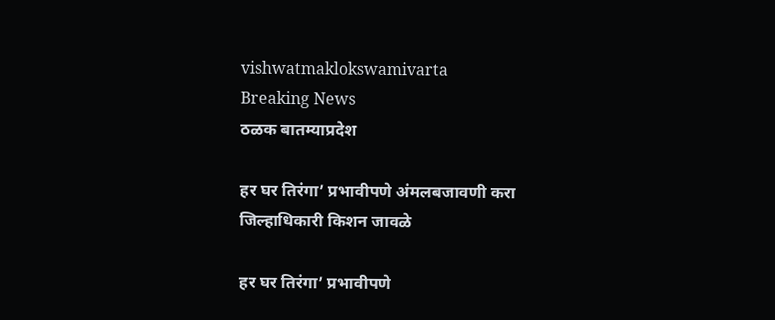vishwatmaklokswamivarta
Breaking News
ठळक बातम्याप्रदेश

हर घर तिरंगा’ प्रभावीपणे अंमलबजावणी करा जिल्हाधिकारी किशन जावळे

हर घर तिरंगा’ प्रभावीपणे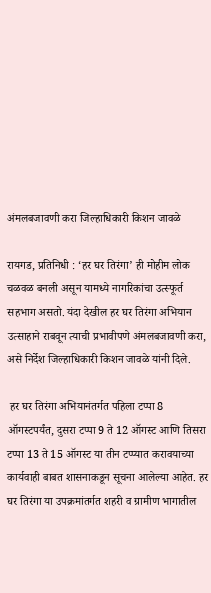अंमलबजावणी करा जिल्हाधिकारी किशन जावळे

रायगड, प्रतिनिधी : ‘हर घर तिरंगा’ ही मोहीम लोक चळवळ बनली असून यामध्ये नागरिकांचा उत्स्फूर्त सहभाग असतो. यंदा देखील हर घर तिरंगा अभियान उत्साहाने राबवून त्याची प्रभावीपणे अंमलबजावणी करा, असे निर्देश जिल्हाधिकारी किशन जावळे यांनी दिले.

 हर घर तिरंगा अभियानंतर्गत पहिला टप्पा 8 ऑगस्टपर्यंत, दुसरा टप्पा 9 ते 12 ऑगस्ट आणि तिसरा टप्पा 13 ते 15 ऑगस्ट या तीन टप्प्यात करावयाच्या कार्यवाही बाबत शासनाकडून सूचना आलेल्या आहेत. हर घर तिरंगा या उपक्रमांतर्गत शहरी व ग्रामीण भागातील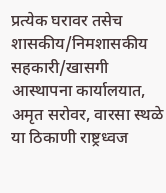प्रत्येक घरावर तसेच शासकीय/निमशासकीय सहकारी/खासगी आस्थापना कार्यालयात, अमृत सरोवर, वारसा स्थळे या ठिकाणी राष्ट्रध्वज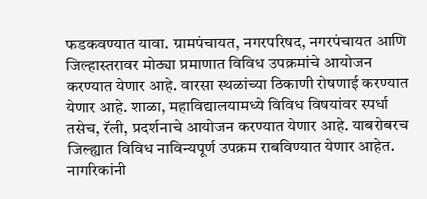फडकवण्यात यावा. ग्रामपंचायत, नगरपरिषद, नगरपंचायत आणि जिल्हास्तरावर मोठ्या प्रमाणात विविध उपक्रमांचे आयोजन करण्यात येणार आहे. वारसा स्थळांच्या ठिकाणी रोषणाई करण्यात येणार आहे. शाळा, महाविद्यालयामध्ये विविध विषयांवर स्पर्धा तसेच, रॅली, प्रदर्शनाचे आयोजन करण्यात येणार आहे. याबरोबरच जिल्ह्यात विविध नाविन्यपूर्ण उपक्रम राबविण्यात येणार आहेत. नागरिकांनी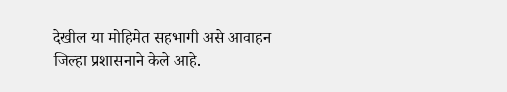देखील या मोहिमेत सहभागी असे आवाहन जिल्हा प्रशासनाने केले आहे.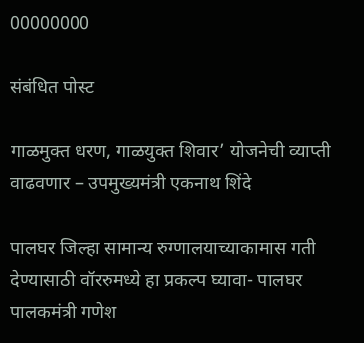00000000

संबंधित पोस्ट

गाळमुक्त धरण, गाळयुक्त शिवार’ योजनेची व्याप्ती वाढवणार – उपमुख्यमंत्री एकनाथ शिंदे

पालघर जिल्हा सामान्य रुग्णालयाच्याकामास गती देण्यासाठी वॉररुमध्ये हा प्रकल्प घ्यावा- पालघर पालकमंत्री गणेश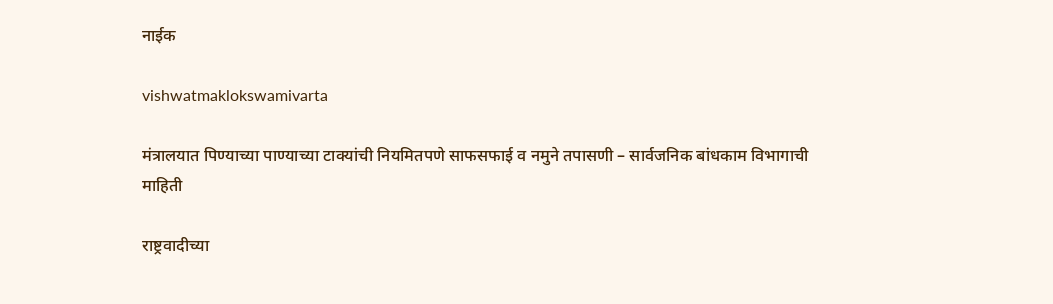नाईक

vishwatmaklokswamivarta

मंत्रालयात पिण्याच्या पाण्याच्या टाक्यांची नियमितपणे साफसफाई व नमुने तपासणी – सार्वजनिक बांधकाम विभागाची माहिती

राष्ट्रवादीच्या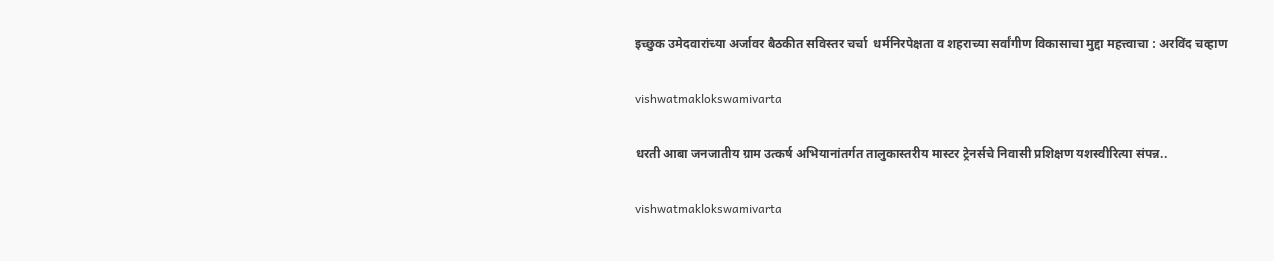इच्छुक उमेदवारांच्या अर्जावर बैठकीत सविस्तर चर्चा  धर्मनिरपेक्षता व शहराच्या सर्वांगीण विकासाचा मुद्दा महत्त्वाचा : अरविंद चव्हाण

vishwatmaklokswamivarta

धरती आबा जनजातीय ग्राम उत्कर्ष अभियानांतर्गत तालुकास्तरीय मास्टर ट्रेनर्सचे निवासी प्रशिक्षण यशस्वीरित्या संपन्न..

vishwatmaklokswamivarta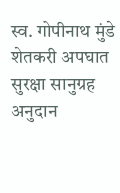स्व. गोपीनाथ मुंडे शेतकरी अपघात सुरक्षा सानुग्रह अनुदान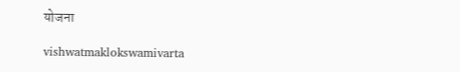योजना

vishwatmaklokswamivarta